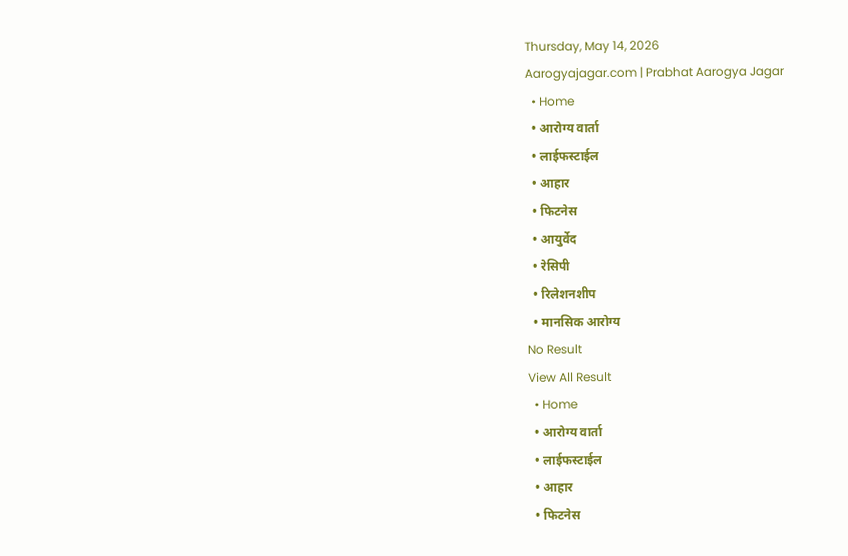Thursday, May 14, 2026
Aarogyajagar.com | Prabhat Aarogya Jagar
  • Home
  • आरोग्य वार्ता
  • लाईफस्टाईल
  • आहार
  • फिटनेस
  • आयुर्वेद
  • रेसिपी
  • रिलेशनशीप
  • मानसिक आरोग्य
No Result
View All Result
  • Home
  • आरोग्य वार्ता
  • लाईफस्टाईल
  • आहार
  • फिटनेस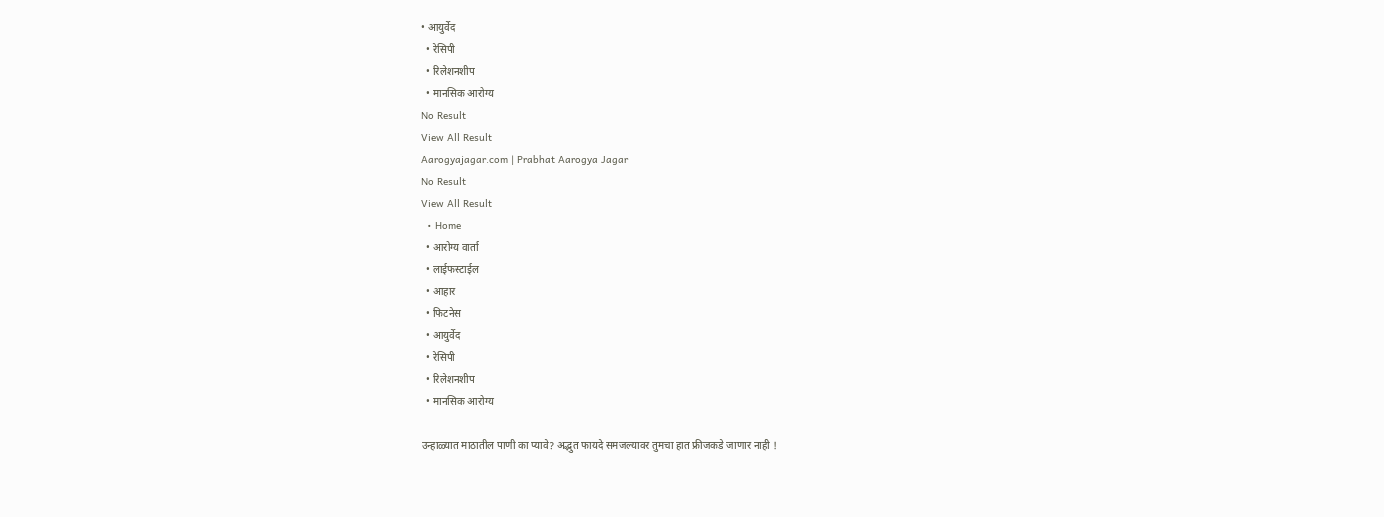• आयुर्वेद
  • रेसिपी
  • रिलेशनशीप
  • मानसिक आरोग्य
No Result
View All Result
Aarogyajagar.com | Prabhat Aarogya Jagar
No Result
View All Result
  • Home
  • आरोग्य वार्ता
  • लाईफस्टाईल
  • आहार
  • फिटनेस
  • आयुर्वेद
  • रेसिपी
  • रिलेशनशीप
  • मानसिक आरोग्य

उन्हाळ्यात माठातील पाणी का प्यावे? अद्भुत फायदे समजल्यावर तुमचा हात फ्रीजकडे जाणार नाही !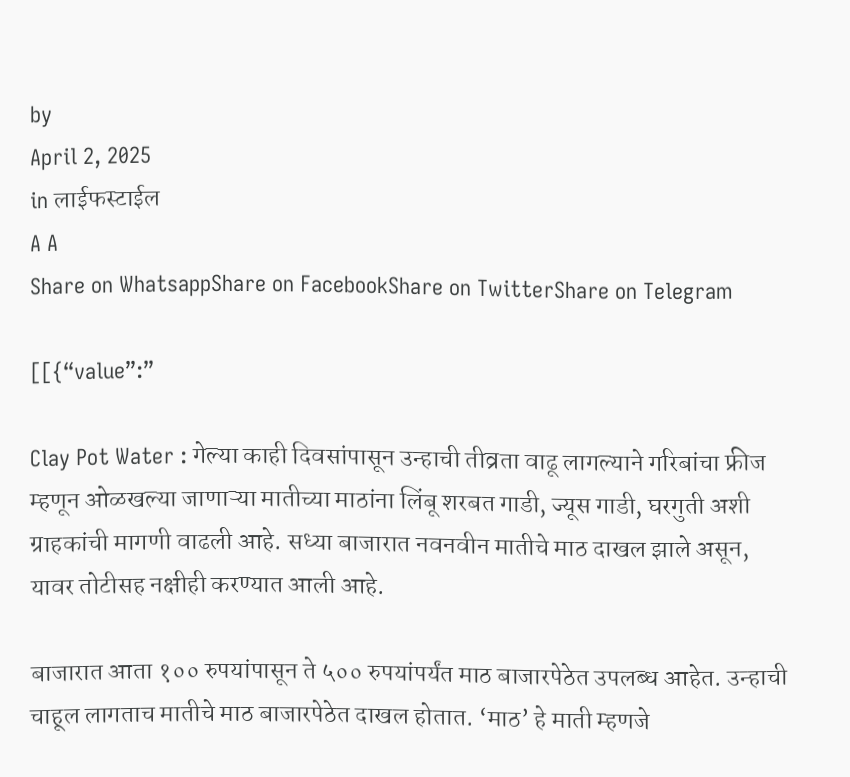by
April 2, 2025
in लाईफस्टाईल
A A
Share on WhatsappShare on FacebookShare on TwitterShare on Telegram

[[{“value”:”

Clay Pot Water : गेल्या काही दिवसांपासून उन्हाची तीव्रता वाढू लागल्याने गरिबांचा फ्रीज म्हणून ओळखल्या जाणाऱ्या मातीच्या माठांना लिंबू शरबत गाडी, ज्यूस गाडी, घरगुती अशी ग्राहकांची मागणी वाढली आहे. सध्या बाजारात नवनवीन मातीचे माठ दाखल झाले असून, यावर तोटीसह नक्षीही करण्यात आली आहे.

बाजारात आता १०० रुपयांपासून ते ५०० रुपयांपर्यंत माठ बाजारपेठेत उपलब्ध आहेत. उन्हाची चाहूल लागताच मातीचे माठ बाजारपेठेत दाखल होतात. ‘माठ’ हे माती म्हणजे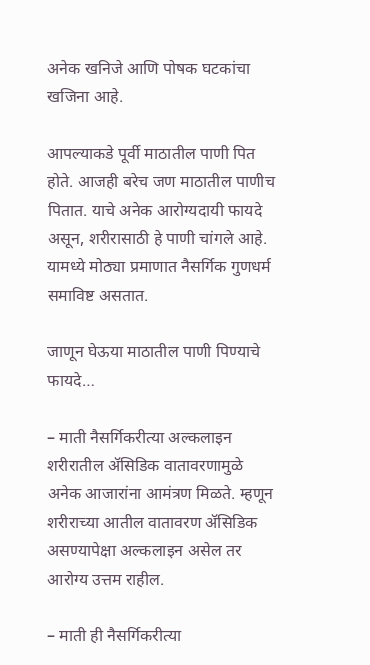अनेक खनिजे आणि पोषक घटकांचा खजिना आहे.

आपल्याकडे पूर्वी माठातील पाणी पित होते. आजही बरेच जण माठातील पाणीच पितात. याचे अनेक आरोग्यदायी फायदे असून, शरीरासाठी हे पाणी चांगले आहे. यामध्ये मोठ्या प्रमाणात नैसर्गिक गुणधर्म समाविष्ट असतात.

जाणून घेऊया माठातील पाणी पिण्याचे फायदे…

– माती नैसर्गिकरीत्या अल्कलाइन शरीरातील ॲसिडिक वातावरणामुळे अनेक आजारांना आमंत्रण मिळते. म्हणून शरीराच्या आतील वातावरण ॲसिडिक असण्यापेक्षा अल्कलाइन असेल तर आरोग्य उत्तम राहील.

– माती ही नैसर्गिकरीत्या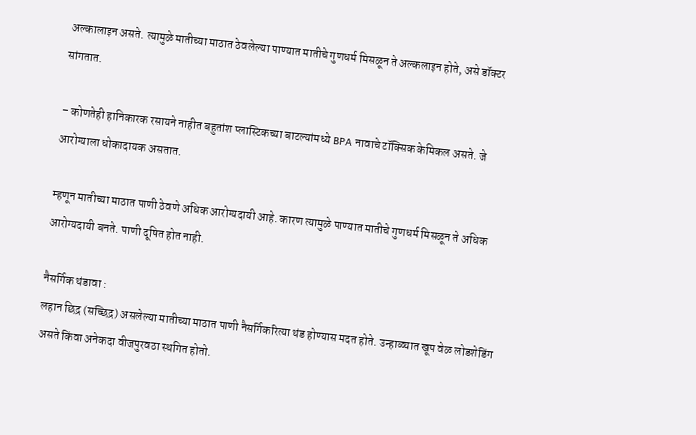अल्कालाइन असते. त्यामुळे मातीच्या माठात ठेवलेल्या पाण्यात मातीचे गुणधर्म मिसळून ते अल्कलाइन होते, असे डॉक्टर सांगतात.

– कोणतेही हानिकारक रसायने नाहीत बहुतांश प्लास्टिकच्या बाटल्यांमध्ये BPA नावाचे टॉक्सिक केमिकल असते. जे आरोग्याला धोकादायक असतात.

म्हणून मातीच्या माठात पाणी ठेवणे अधिक आरोग्यदायी आहे. कारण त्यामुळे पाण्यात मातीचे गुणधर्म मिसळून ते अधिक आरोग्यदायी बनते. पाणी दूषित होत नाही.

नैसर्गिक थंडावा :
लहान छिद्र (सच्छिद्र) असलेल्या मातीच्या माठात पाणी नैसर्गिकरित्या थंड होण्यास मदत होते. उन्हाळ्यात खूप वेळ लोडशेडिंग असते किंवा अनेकदा वीजपुरवठा स्थगित होतो.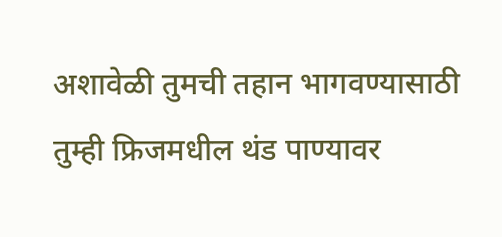अशावेळी तुमची तहान भागवण्यासाठी तुम्ही फ्रिजमधील थंड पाण्यावर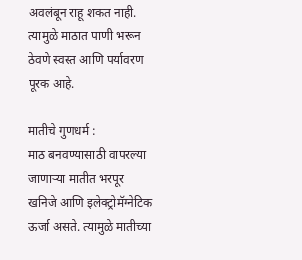अवलंबून राहू शकत नाही. त्यामुळे माठात पाणी भरून ठेवणे स्वस्त आणि पर्यावरण पूरक आहे.

मातीचे गुणधर्म :
माठ बनवण्यासाठी वापरल्या जाणाऱ्या मातीत भरपूर खनिजे आणि इलेक्ट्रोमॅग्नेटिक ऊर्जा असते. त्यामुळे मातीच्या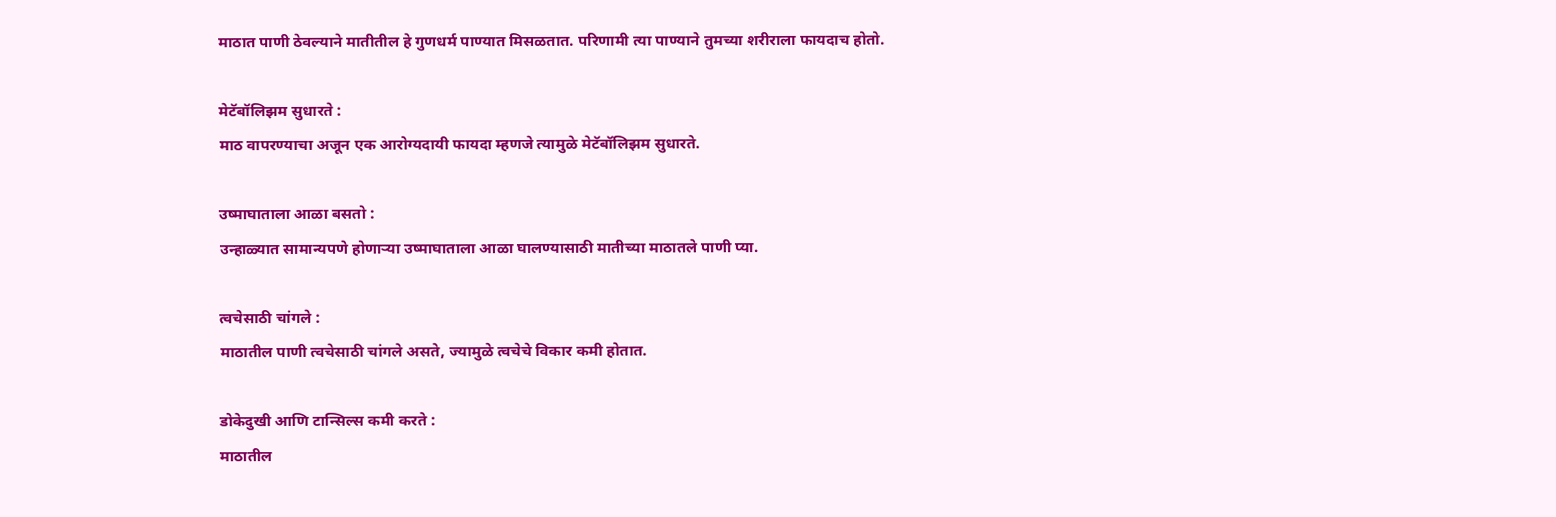माठात पाणी ठेवल्याने मातीतील हे गुणधर्म पाण्यात मिसळतात. परिणामी त्या पाण्याने तुमच्या शरीराला फायदाच होतो.

मेटॅबॉलिझम सुधारते :
माठ वापरण्याचा अजून एक आरोग्यदायी फायदा म्हणजे त्यामुळे मेटॅबॉलिझम सुधारते.

उष्माघाताला आळा बसतो :
उन्हाळ्यात सामान्यपणे होणाऱ्या उष्माघाताला आळा घालण्यासाठी मातीच्या माठातले पाणी प्या.

त्वचेसाठी चांगले :
माठातील पाणी त्वचेसाठी चांगले असते, ज्यामुळे त्वचेचे विकार कमी होतात.

डोकेदुखी आणि टान्सिल्स कमी करते :
माठातील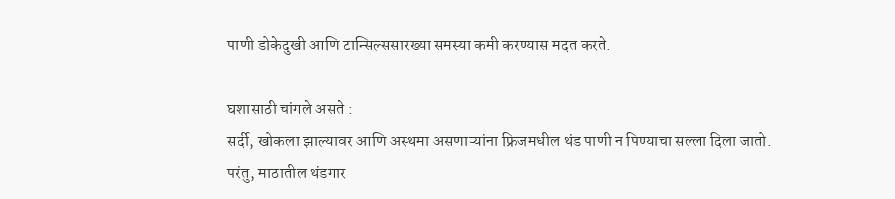पाणी डोकेदुखी आणि टान्सिल्ससारख्या समस्या कमी करण्यास मदत करते.

घशासाठी चांगले असते :
सर्दी, खोकला झाल्यावर आणि अस्थमा असणाऱ्यांना फ्रिजमधील थंड पाणी न पिण्याचा सल्ला दिला जातो. परंतु, माठातील थंडगार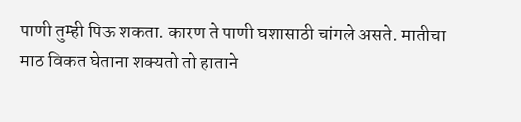पाणी तुम्ही पिऊ शकता. कारण ते पाणी घशासाठी चांगले असते. मातीचा माठ विकत घेताना शक्यतो तो हाताने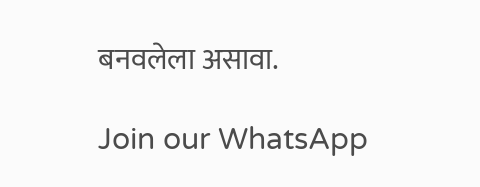बनवलेला असावा.

Join our WhatsApp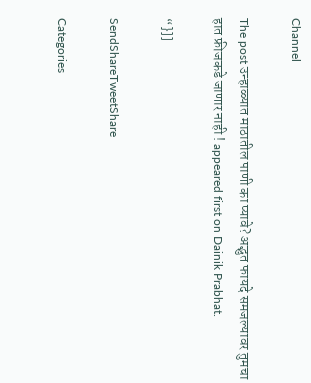Channel

The post उन्हाळ्यात माठातील पाणी का प्यावे? अद्भुत फायदे समजल्यावर तुमचा हात फ्रीजकडे जाणार नाही ! appeared first on Dainik Prabhat.

“}]]

SendShareTweetShare

Categories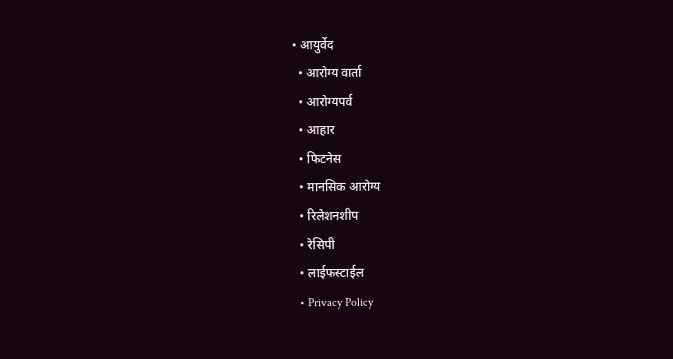• आयुर्वेद
  • आरोग्य वार्ता
  • आरोग्यपर्व
  • आहार
  • फिटनेस
  • मानसिक आरोग्य
  • रिलेशनशीप
  • रेसिपी
  • लाईफस्टाईल
  • Privacy Policy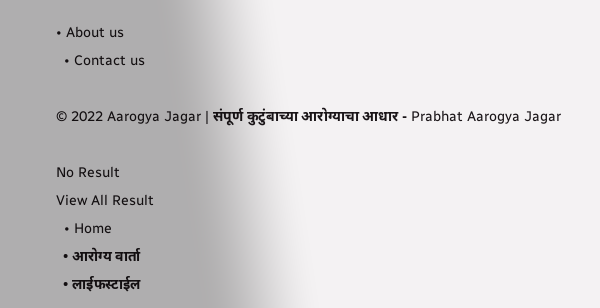• About us
  • Contact us

© 2022 Aarogya Jagar | संपूर्ण कुटुंबाच्या आरोग्याचा आधार - Prabhat Aarogya Jagar

No Result
View All Result
  • Home
  • आरोग्य वार्ता
  • लाईफस्टाईल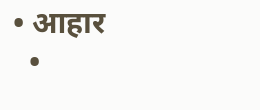• आहार
  •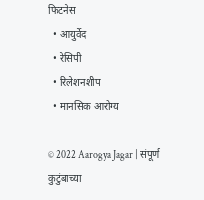फिटनेस
  • आयुर्वेद
  • रेसिपी
  • रिलेशनशीप
  • मानसिक आरोग्य

© 2022 Aarogya Jagar | संपूर्ण कुटुंबाच्या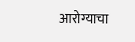आरोग्याचा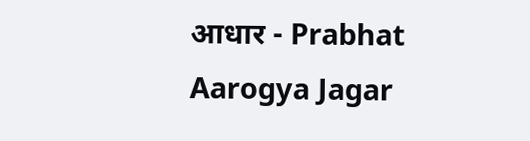आधार - Prabhat Aarogya Jagar